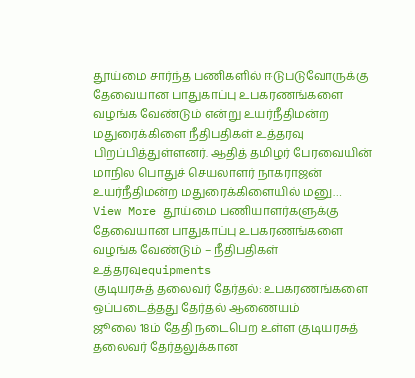தூய்மை சார்ந்த பணிகளில் ஈடுபடுவோருக்கு தேவையான பாதுகாப்பு உபகரணங்களை வழங்க வேண்டும் என்று உயர்நீதிமன்ற மதுரைக்கிளை நீதிபதிகள் உத்தரவு பிறப்பித்துள்ளனர். ஆதித் தமிழர் பேரவையின் மாநில பொதுச் செயலாளர் நாகராஜன் உயர்நீதிமன்ற மதுரைக்கிளையில் மனு…
View More தூய்மை பணியாளர்களுக்கு தேவையான பாதுகாப்பு உபகரணங்களை வழங்க வேண்டும் – நீதிபதிகள் உத்தரவுequipments
குடியரசுத் தலைவர் தேர்தல்: உபகரணங்களை ஒப்படைத்தது தேர்தல் ஆணையம்
ஜூலை 18ம் தேதி நடைபெற உள்ள குடியரசுத் தலைவர் தேர்தலுக்கான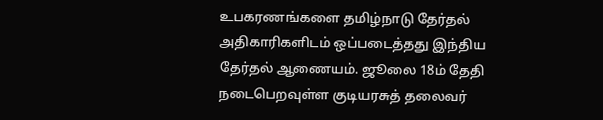உபகரணங்களை தமிழ்நாடு தேர்தல் அதிகாரிகளிடம் ஒப்படைத்தது இந்திய தேர்தல் ஆணையம். ஜூலை 18ம் தேதி நடைபெறவுள்ள குடியரசுத் தலைவர்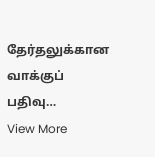தேர்தலுக்கான வாக்குப் பதிவு…
View More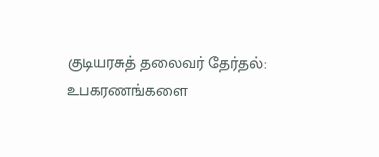குடியரசுத் தலைவர் தேர்தல்: உபகரணங்களை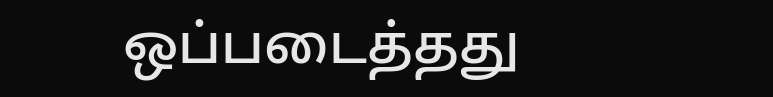ஒப்படைத்தது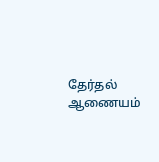தேர்தல் ஆணையம்